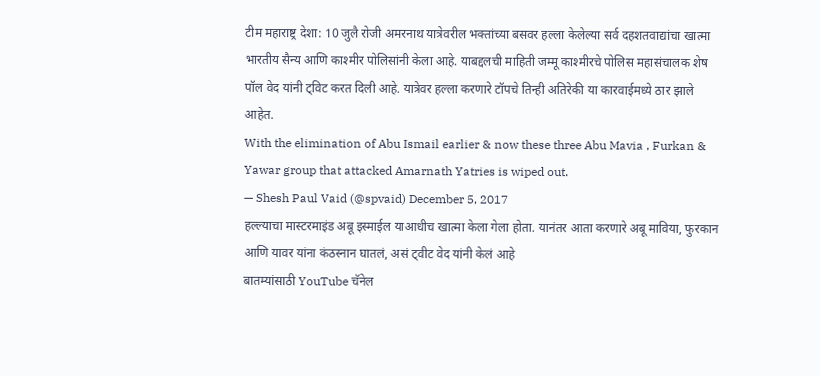टीम महाराष्ट्र देशा: 10 जुलै रोजी अमरनाथ यात्रेवरील भक्तांच्या बसवर हल्ला केलेल्या सर्व दहशतवाद्यांचा खात्मा भारतीय सैन्य आणि काश्मीर पोलिसांनी केला आहे. याबद्दलची माहिती जम्मू काश्मीरचे पोलिस महासंचालक शेष पॉल वेद यांनी ट्विट करत दिली आहे. यात्रेवर हल्ला करणारे टॉपचे तिन्ही अतिरेकी या कारवाईमध्ये ठार झाले आहेत.
With the elimination of Abu Ismail earlier & now these three Abu Mavia , Furkan & Yawar group that attacked Amarnath Yatries is wiped out.
— Shesh Paul Vaid (@spvaid) December 5, 2017
हल्ल्याचा मास्टरमाइंड अबू इस्माईल याआधीच खात्मा केला गेला होता. यानंतर आता करणारे अबू माविया, फुरकान आणि यावर यांना कंठस्नान घातलं, असं ट्वीट वेद यांनी केलं आहे
बातम्यांसाठी YouTube चॅनेल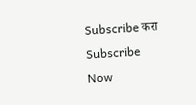Subscribe करा
Subscribe Now